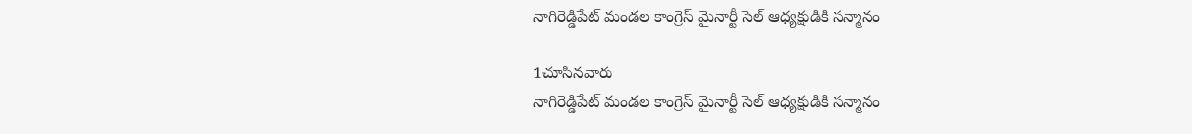నాగిరెడ్డిపేట్ మండల కాంగ్రెస్ మైనార్టీ సెల్ ఆధ్యక్షుడికి సన్మానం

1చూసినవారు
నాగిరెడ్డిపేట్ మండల కాంగ్రెస్ మైనార్టీ సెల్ ఆధ్యక్షుడికి సన్మానం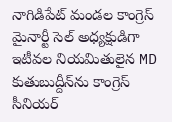నాగిడిపేట్ మండల కాంగ్రెస్ మైనార్టీ సెల్ అధ్యక్షుడిగా ఇటీవల నియమితులైన MD కుతుబుద్దీన్‌ను కాంగ్రెస్ సీనియర్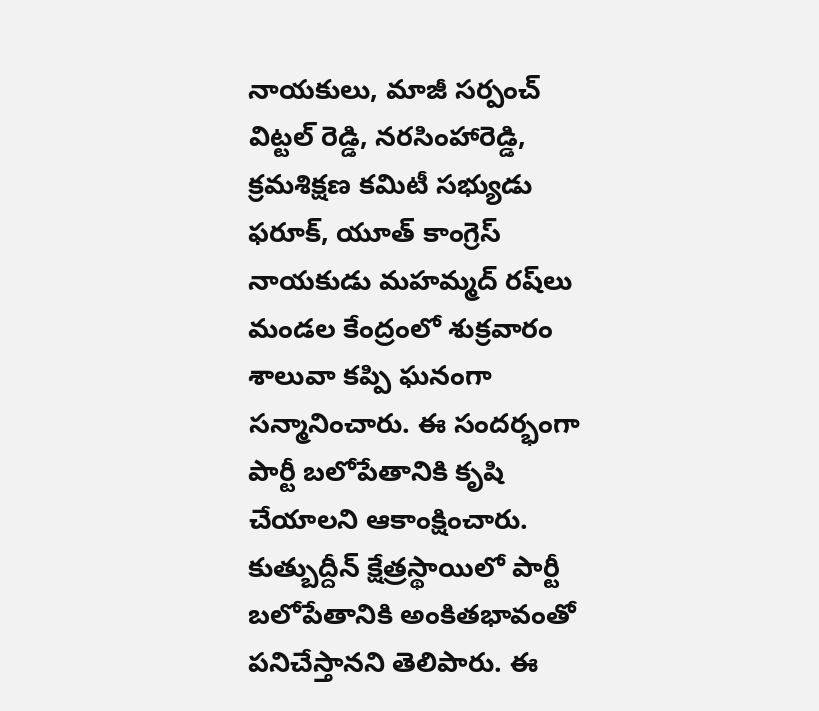నాయకులు, మాజీ సర్పంచ్ విట్టల్ రెడ్డి, నరసింహారెడ్డి, క్రమశిక్షణ కమిటీ సభ్యుడు ఫరూక్, యూత్ కాంగ్రెస్ నాయకుడు మహమ్మద్ రష్‌లు మండల కేంద్రంలో శుక్రవారం శాలువా కప్పి ఘనంగా సన్మానించారు. ఈ సందర్భంగా పార్టీ బలోపేతానికి కృషి చేయాలని ఆకాంక్షించారు. కుత్బుద్దీన్ క్షేత్రస్థాయిలో పార్టీ బలోపేతానికి అంకితభావంతో పనిచేస్తానని తెలిపారు. ఈ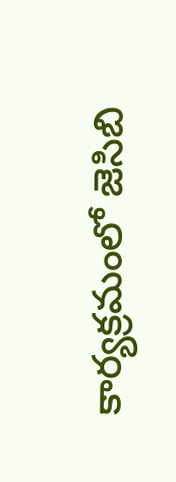కార్యక్రమంలో జెసిబి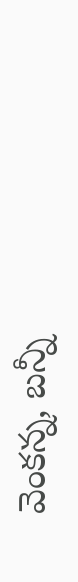వెంకన్న, బన్నీ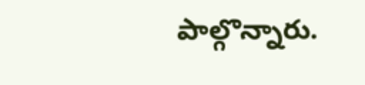పాల్గొన్నారు.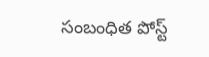సంబంధిత పోస్ట్